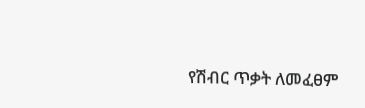የሽብር ጥቃት ለመፈፀም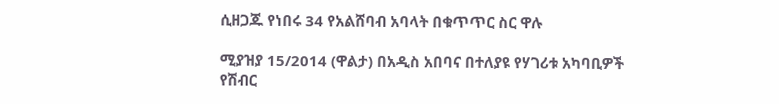ሲዘጋጁ የነበሩ 34 የአልሸባብ አባላት በቁጥጥር ስር ዋሉ

ሚያዝያ 15/2014 (ዋልታ) በአዲስ አበባና በተለያዩ የሃገሪቱ አካባቢዎች የሽብር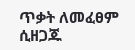ጥቃት ለመፈፀም ሲዘጋጁ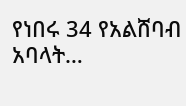የነበሩ 34 የአልሸባብ አባላት…